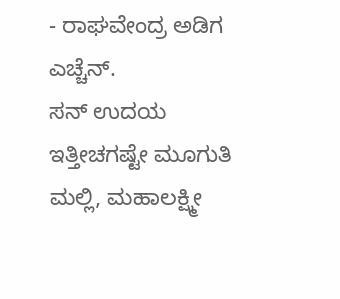- ರಾಘವೇಂದ್ರ ಅಡಿಗ ಎಚ್ಚೆನ್.
ಸನ್ ಉದಯ ಇತ್ತೀಚಗಷ್ಟೇ ಮೂಗುತಿ ಮಲ್ಲಿ, ಮಹಾಲಕ್ಷ್ಮೀ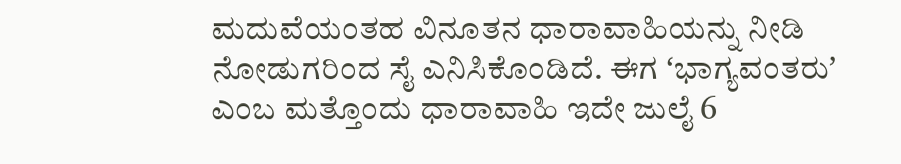ಮದುವೆಯಂತಹ ವಿನೂತನ ಧಾರಾವಾಹಿಯನ್ನು ನೀಡಿ ನೋಡುಗರಿಂದ ಸೈ ಎನಿಸಿಕೊಂಡಿದೆ. ಈಗ ʻಭಾಗ್ಯವಂತರುʼ ಎಂಬ ಮತ್ತೊಂದು ಧಾರಾವಾಹಿ ಇದೇ ಜುಲೈ 6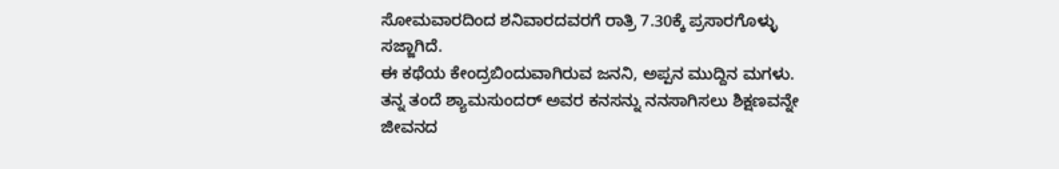ಸೋಮವಾರದಿಂದ ಶನಿವಾರದವರಗೆ ರಾತ್ರಿ 7.30ಕ್ಕೆ ಪ್ರಸಾರಗೊಳ್ಳು ಸಜ್ಜಾಗಿದೆ.
ಈ ಕಥೆಯ ಕೇಂದ್ರಬಿಂದುವಾಗಿರುವ ಜನನಿ, ಅಪ್ಪನ ಮುದ್ದಿನ ಮಗಳು. ತನ್ನ ತಂದೆ ಶ್ಯಾಮಸುಂದರ್ ಅವರ ಕನಸನ್ನು ನನಸಾಗಿಸಲು ಶಿಕ್ಷಣವನ್ನೇ ಜೀವನದ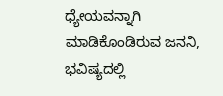ಧ್ಯೇಯವನ್ನಾಗಿ ಮಾಡಿಕೊಂಡಿರುವ ಜನನಿ, ಭವಿಷ್ಯದಲ್ಲಿ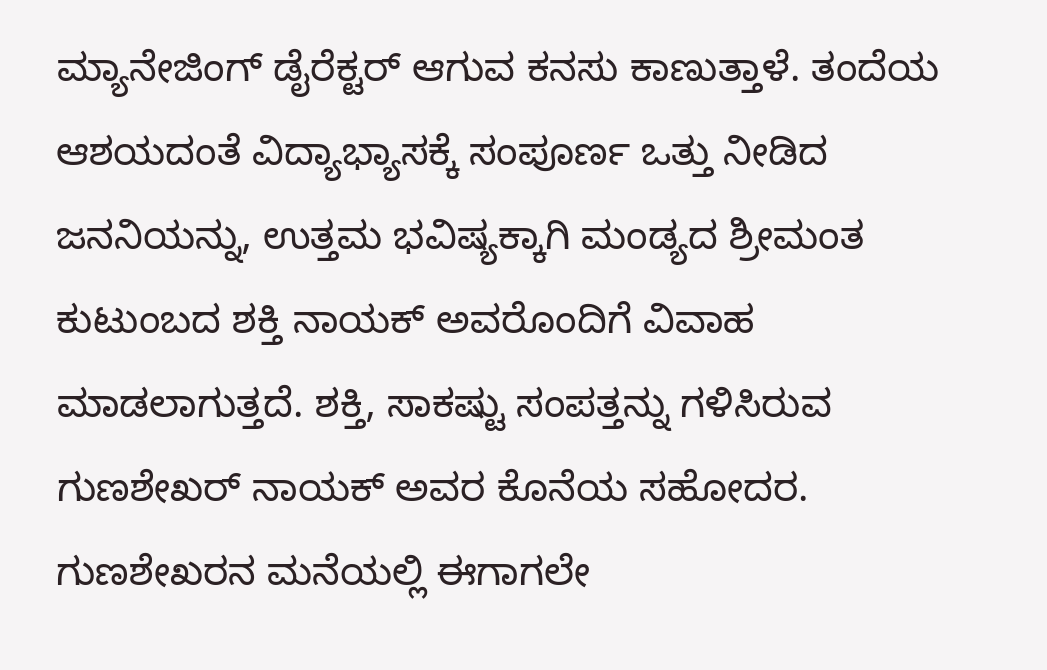ಮ್ಯಾನೇಜಿಂಗ್ ಡೈರೆಕ್ಟರ್ ಆಗುವ ಕನಸು ಕಾಣುತ್ತಾಳೆ. ತಂದೆಯ ಆಶಯದಂತೆ ವಿದ್ಯಾಭ್ಯಾಸಕ್ಕೆ ಸಂಪೂರ್ಣ ಒತ್ತು ನೀಡಿದ ಜನನಿಯನ್ನು, ಉತ್ತಮ ಭವಿಷ್ಯಕ್ಕಾಗಿ ಮಂಡ್ಯದ ಶ್ರೀಮಂತ ಕುಟುಂಬದ ಶಕ್ತಿ ನಾಯಕ್ ಅವರೊಂದಿಗೆ ವಿವಾಹ ಮಾಡಲಾಗುತ್ತದೆ. ಶಕ್ತಿ, ಸಾಕಷ್ಟು ಸಂಪತ್ತನ್ನು ಗಳಿಸಿರುವ ಗುಣಶೇಖರ್ ನಾಯಕ್ ಅವರ ಕೊನೆಯ ಸಹೋದರ. ಗುಣಶೇಖರನ ಮನೆಯಲ್ಲಿ ಈಗಾಗಲೇ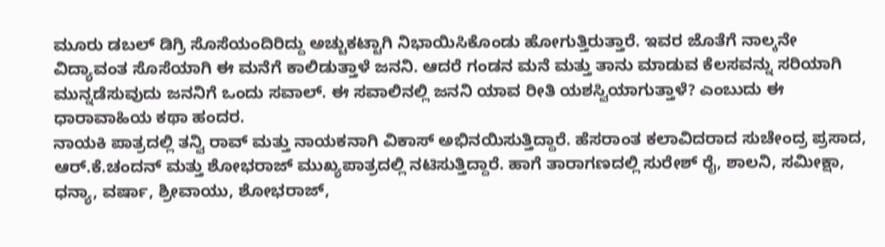ಮೂರು ಡಬಲ್ ಡಿಗ್ರಿ ಸೊಸೆಯಂದಿರಿದ್ದು ಅಚ್ಚುಕಟ್ಟಾಗಿ ನಿಭಾಯಿಸಿಕೊಂಡು ಹೋಗುತ್ತಿರುತ್ತಾರೆ. ಇವರ ಜೊತೆಗೆ ನಾಲ್ಕನೇ ವಿದ್ಯಾವಂತ ಸೊಸೆಯಾಗಿ ಈ ಮನೆಗೆ ಕಾಲಿಡುತ್ತಾಳೆ ಜನನಿ. ಆದರೆ ಗಂಡನ ಮನೆ ಮತ್ತು ತಾನು ಮಾಡುವ ಕೆಲಸವನ್ನು ಸರಿಯಾಗಿ ಮುನ್ನಡೆಸುವುದು ಜನನಿಗೆ ಒಂದು ಸವಾಲ್. ಈ ಸವಾಲಿನಲ್ಲಿ ಜನನಿ ಯಾವ ರೀತಿ ಯಶಸ್ವಿಯಾಗುತ್ತಾಳೆ? ಎಂಬುದು ಈ ಧಾರಾವಾಹಿಯ ಕಥಾ ಹಂದರ.
ನಾಯಕಿ ಪಾತ್ರದಲ್ಲಿ ತನ್ವಿ ರಾವ್ ಮತ್ತು ನಾಯಕನಾಗಿ ವಿಕಾಸ್ ಅಭಿನಯಿಸುತ್ತಿದ್ದಾರೆ. ಹೆಸರಾಂತ ಕಲಾವಿದರಾದ ಸುಚೇಂದ್ರ ಪ್ರಸಾದ, ಆರ್.ಕೆ.ಚಂದನ್ ಮತ್ತು ಶೋಭರಾಜ್ ಮುಖ್ಯಪಾತ್ರದಲ್ಲಿ ನಟಿಸುತ್ತಿದ್ದಾರೆ. ಹಾಗೆ ತಾರಾಗಣದಲ್ಲಿ ಸುರೇಶ್ ರೈ, ಶಾಲನಿ, ಸಮೀಕ್ಷಾ, ಧನ್ಯಾ, ವರ್ಷಾ, ಶ್ರೀವಾಯು, ಶೋಭರಾಜ್,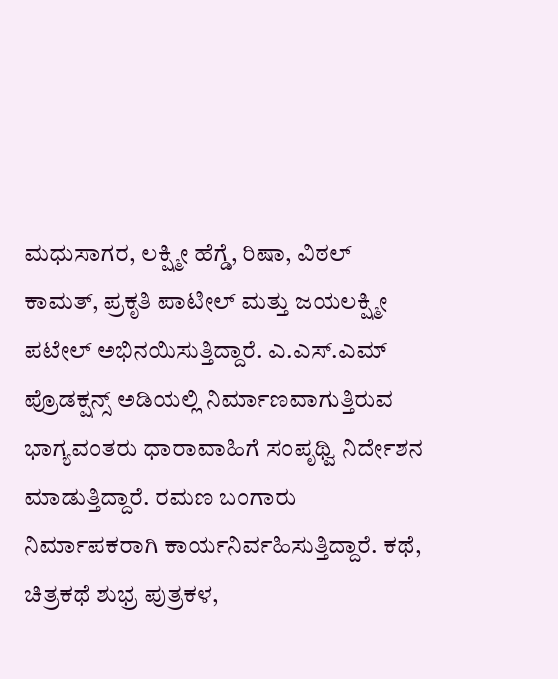ಮಧುಸಾಗರ, ಲಕ್ಷ್ಮೀ ಹೆಗ್ಡೆ, ರಿಷಾ, ವಿಠಲ್ ಕಾಮತ್, ಪ್ರಕೃತಿ ಪಾಟೀಲ್ ಮತ್ತು ಜಯಲಕ್ಷ್ಮೀ ಪಟೇಲ್ ಅಭಿನಯಿಸುತ್ತಿದ್ದಾರೆ. ಎ.ಎಸ್.ಎಮ್ ಪ್ರೊಡಕ್ಷನ್ಸ್ ಅಡಿಯಲ್ಲಿ ನಿರ್ಮಾಣವಾಗುತ್ತಿರುವ ಭಾಗ್ಯವಂತರು ಧಾರಾವಾಹಿಗೆ ಸಂಪೃಥ್ವಿ ನಿರ್ದೇಶನ ಮಾಡುತ್ತಿದ್ದಾರೆ. ರಮಣ ಬಂಗಾರು ನಿರ್ಮಾಪಕರಾಗಿ ಕಾರ್ಯನಿರ್ವಹಿಸುತ್ತಿದ್ದಾರೆ. ಕಥೆ, ಚಿತ್ರಕಥೆ ಶುಭ್ರ ಪುತ್ರಕಳ,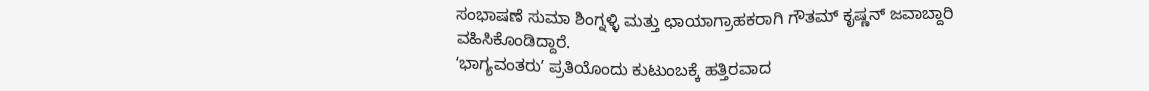ಸಂಭಾಷಣೆ ಸುಮಾ ಶಿಂಗ್ನಳ್ಳಿ ಮತ್ತು ಛಾಯಾಗ್ರಾಹಕರಾಗಿ ಗೌತಮ್ ಕೃಷ್ಣನ್ ಜವಾಬ್ದಾರಿ ವಹಿಸಿಕೊಂಡಿದ್ದಾರೆ.
ʻಭಾಗ್ಯವಂತರುʼ ಪ್ರತಿಯೊಂದು ಕುಟುಂಬಕ್ಕೆ ಹತ್ತಿರವಾದ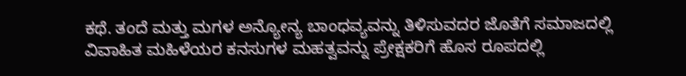ಕಥೆ. ತಂದೆ ಮತ್ತು ಮಗಳ ಅನ್ಯೋನ್ಯ ಬಾಂಧವ್ಯವನ್ನು ತಿಳಿಸುವದರ ಜೊತೆಗೆ ಸಮಾಜದಲ್ಲಿ ವಿವಾಹಿತ ಮಹಿಳೆಯರ ಕನಸುಗಳ ಮಹತ್ವವನ್ನು ಪ್ರೇಕ್ಷಕರಿಗೆ ಹೊಸ ರೂಪದಲ್ಲಿ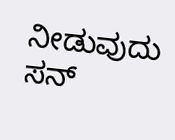ನೀಡುವುದು ಸನ್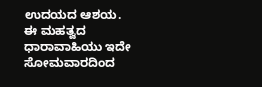ಉದಯದ ಆಶಯ. ಈ ಮಹತ್ವದ ಧಾರಾವಾಹಿಯು ಇದೇ ಸೋಮವಾರದಿಂದ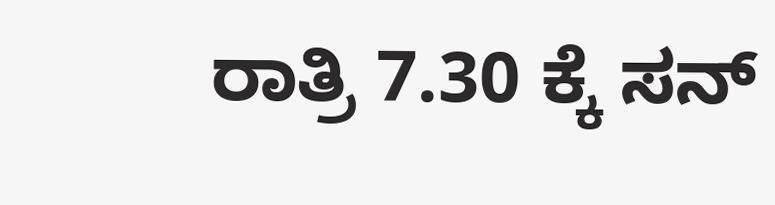ರಾತ್ರಿ 7.30 ಕ್ಕೆ ಸನ್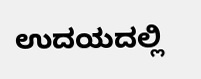ಉದಯದಲ್ಲಿ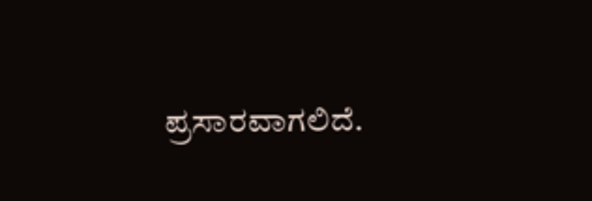ಪ್ರಸಾರವಾಗಲಿದೆ.